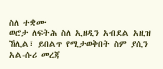ስለ ተቋሙ
ወሮታ ለፍትሕ ስለ ኢዘዲን አብደል አዚዝ ኸሊል፣ ይበልጥ የሚታወቅበት ስም ያሲን አል-ሱሪ መረጃ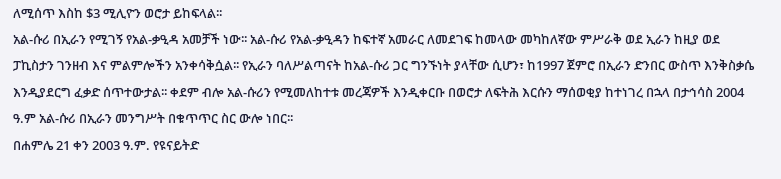ለሚሰጥ እስከ $3 ሚሊዮን ወሮታ ይከፍላል፡፡
አል-ሱሪ በኢራን የሚገኝ የአል-ቃዒዳ አመቻች ነው፡፡ አል-ሱሪ የአል-ቃዒዳን ከፍተኛ አመራር ለመደገፍ ከመላው መካከለኛው ምሥራቅ ወደ ኢራን ከዚያ ወደ ፓኪስታን ገንዘብ እና ምልምሎችን አንቀሳቅሷል፡፡ የኢራን ባለሥልጣናት ከአል-ሱሪ ጋር ግንኙነት ያላቸው ሲሆን፣ ከ1997 ጀምሮ በኢራን ድንበር ውስጥ እንቅስቃሴ እንዲያደርግ ፈቃድ ሰጥተውታል፡፡ ቀደም ብሎ አል-ሱሪን የሚመለከተቱ መረጃዎች እንዲቀርቡ በወሮታ ለፍትሕ እርሱን ማሰወቂያ ከተነገረ በኋላ በታኅሳስ 2004 ዓ.ም አል-ሱሪ በኢራን መንግሥት በቁጥጥር ስር ውሎ ነበር፡፡
በሐምሌ 21 ቀን 2003 ዓ.ም. የዩናይትድ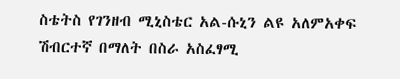ስቴትስ የገንዘብ ሚኒስቴር አል-ሱኒን ልዩ አለምአቀፍ ሽብርተኛ በማለት በስራ አስፈፃሚ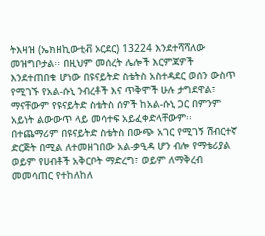ትእዛዝ (ኤክዘኪውቲቭ ኦርደር) 13224 እንደተሻሻለው መዝግቦታል፡፡ በዚህም መሰረት ሌሎች እርምጃዎች እንደተጠበቁ ሆነው በዩናይትድ ስቴትስ አስተዳደር ወሰን ውስጥ የሚገኙ የአል-ሱኒ ንብረቶች እና ጥቅሞች ሁሉ ታግደዋል፣ ማናቸውም የዩናይትድ ስቴትስ ሰዎች ከአል-ሱኒ ጋር በምንም አይነት ልውውጥ ላይ መሳተፍ አይፈቀድላቸውም፡፡ በተጨማሪም በዩናይትድ ስቴትስ በውጭ አገር የሚገኝ ሽብርተኛ ድርጅት በሚል ለተመዘገበው አል-ቃዒዳ ሆን ብሎ የማቴሪያል ወይም የሀብቶች አቅርቦት ማድረግ፣ ወይም ለማቅረብ መመሳጠር የተከለከለ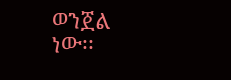ወንጀል ነው፡፡